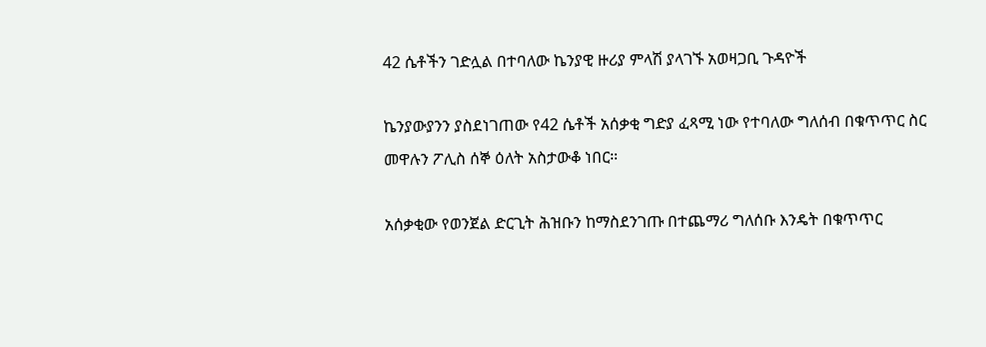42 ሴቶችን ገድሏል በተባለው ኬንያዊ ዙሪያ ምላሽ ያላገኙ አወዛጋቢ ጉዳዮች

ኬንያውያንን ያስደነገጠው የ42 ሴቶች አሰቃቂ ግድያ ፈጻሚ ነው የተባለው ግለሰብ በቁጥጥር ስር መዋሉን ፖሊስ ሰኞ ዕለት አስታውቆ ነበር።

አሰቃቂው የወንጀል ድርጊት ሕዝቡን ከማስደንገጡ በተጨማሪ ግለሰቡ እንዴት በቁጥጥር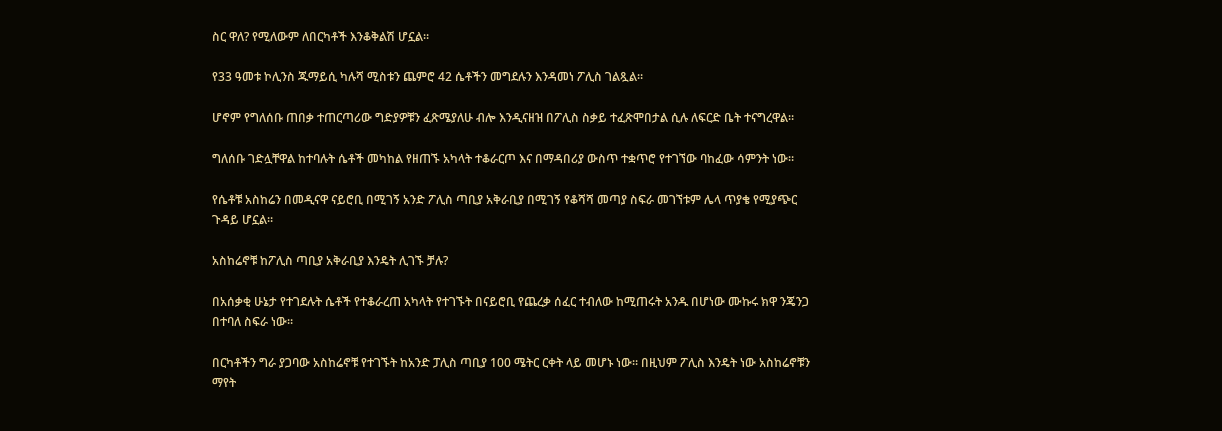ስር ዋለ? የሚለውም ለበርካቶች እንቆቅልሽ ሆኗል።

የ33 ዓመቱ ኮሊንስ ጁማይሲ ካሉሻ ሚስቱን ጨምሮ 42 ሴቶችን መግደሉን እንዳመነ ፖሊስ ገልጿል።

ሆኖም የግለሰቡ ጠበቃ ተጠርጣሪው ግድያዎቹን ፈጽሜያለሁ ብሎ እንዲናዘዝ በፖሊስ ስቃይ ተፈጽሞበታል ሲሉ ለፍርድ ቤት ተናግረዋል።

ግለሰቡ ገድሏቸዋል ከተባሉት ሴቶች መካከል የዘጠኙ አካላት ተቆራርጦ እና በማዳበሪያ ውስጥ ተቋጥሮ የተገኘው ባከፈው ሳምንት ነው።

የሴቶቹ አስከሬን በመዲናዋ ናይሮቢ በሚገኝ አንድ ፖሊስ ጣቢያ አቅራቢያ በሚገኝ የቆሻሻ መጣያ ስፍራ መገኘቱም ሌላ ጥያቄ የሚያጭር ጉዳይ ሆኗል።

አስከሬኖቹ ከፖሊስ ጣቢያ አቅራቢያ እንዴት ሊገኙ ቻሉ?

በአሰቃቂ ሁኔታ የተገደሉት ሴቶች የተቆራረጠ አካላት የተገኙት በናይሮቢ የጨረቃ ሰፈር ተብለው ከሚጠሩት አንዱ በሆነው ሙኩሩ ክዋ ንጄንጋ በተባለ ስፍራ ነው።

በርካቶችን ግራ ያጋባው አስከሬኖቹ የተገኙት ከአንድ ፓሊስ ጣቢያ 100 ሜትር ርቀት ላይ መሆኑ ነው። በዚህም ፖሊስ እንዴት ነው አስከሬኖቹን ማየት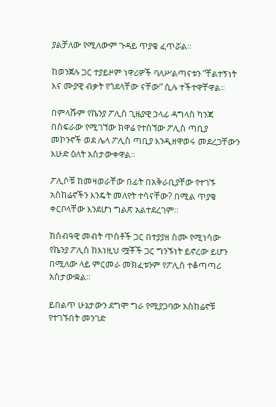ያልቻለው የሚለውም ጉዳይ ጥያቄ ፈጥሯል።

ከወንጀሉ ጋር ተያይዞም ነዋሪዎች ባለሥልጣናቱን “ቸልተኝነት እና ሙያዊ ብቃት የጎደላቸው ናቸው” ሲሉ ተችተዋቸዋል።

በምላሹም የኬንያ ፖሊስ ጊዜያዊ ኃላፊ ዳግላስ ካንጃ በስፍራው የሚገኘው ክዋሬ የተሰኘው ፖሊስ ጣቢያ መኮንኖች ወደ ሌላ ፖሊስ ጣቢያ እንዲዘዋወሩ መደረጋቸውን እሁድ ዕለት አስታውቀዋል።

ፖሊሶቹ ከመዛወራቸው በፊት በአቅራቢያቸው የተገኙ አስከሬኖችን እንዴት መለየት ተሳናቸው? በሚል ጥያቄ ቀርቦላቸው እንደሆነ ግልጽ አልተደረገም።

ከሰብዓዊ መብት ጥሰቶች ጋር በተያያዘ ስሙ የሚነሳው የኬንያ ፖሊስ ከእነዚህ ሟቾች ጋር ግንኙነት ይኖረው ይሆን በሚለው ላይ ምርመራ መክፈቱንም የፖሊስ ተቆጣጣሪ አስታውቋል።

ይበልጥ ሁኔታውን ደግሞ ግራ የሚያጋባው አስከሬኖቹ የተገኙበት መንገድ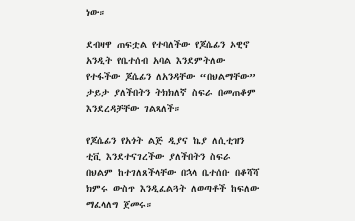ነው።

ደብዛዋ ጠፍቷል የተባለችው የጆሴፊን ኦዊኖ አንዲት የቤተሰብ አባል እንደምትለው የተፋችው ጆሴፊን ለአንዳቸው “በህልማቸው” ታይታ ያለችበትን ትክክለኛ ስፍራ በመጠቆም እንደረዳቻቸው ገልጻለች።

የጆሴፊን የአጎት ልጅ ዲያና ኬያ ለሲቲዝን ቲቪ እንደተናገረችው ያለችበትን ስፍራ በህልም ከተገለጸችላቸው በኋላ ቤተሰቡ በቆሻሻ ክምሩ ውስጥ እንዲፈልጓት ለወጣቶች ከፍለው ማፈላለግ ጀመሩ።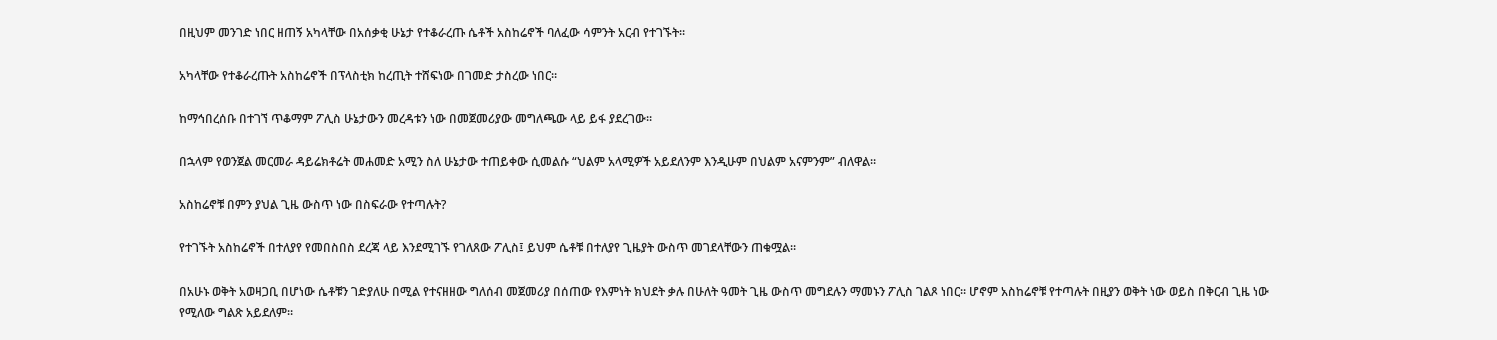በዚህም መንገድ ነበር ዘጠኝ አካላቸው በአሰቃቂ ሁኔታ የተቆራረጡ ሴቶች አስከሬኖች ባለፈው ሳምንት አርብ የተገኙት።

አካላቸው የተቆራረጡት አስከሬኖች በፕላስቲክ ከረጢት ተሸፍነው በገመድ ታስረው ነበር።

ከማኅበረሰቡ በተገኘ ጥቆማም ፖሊስ ሁኔታውን መረዳቱን ነው በመጀመሪያው መግለጫው ላይ ይፋ ያደረገው።

በኋላም የወንጀል መርመራ ዳይሬክቶሬት መሐመድ አሚን ስለ ሁኔታው ተጠይቀው ሲመልሱ “ህልም አላሚዎች አይደለንም እንዲሁም በህልም አናምንም” ብለዋል።

አስከሬኖቹ በምን ያህል ጊዜ ውስጥ ነው በስፍራው የተጣሉት?

የተገኙት አስከሬኖች በተለያየ የመበስበስ ደረጃ ላይ እንደሚገኙ የገለጸው ፖሊስ፤ ይህም ሴቶቹ በተለያየ ጊዜያት ውስጥ መገደላቸውን ጠቁሟል።

በአሁኑ ወቅት አወዛጋቢ በሆነው ሴቶቹን ገድያለሁ በሚል የተናዘዘው ግለሰብ መጀመሪያ በሰጠው የእምነት ክህደት ቃሉ በሁለት ዓመት ጊዜ ውስጥ መግደሉን ማመኑን ፖሊስ ገልጾ ነበር። ሆኖም አስከሬኖቹ የተጣሉት በዚያን ወቅት ነው ወይስ በቅርብ ጊዜ ነው የሚለው ግልጽ አይደለም።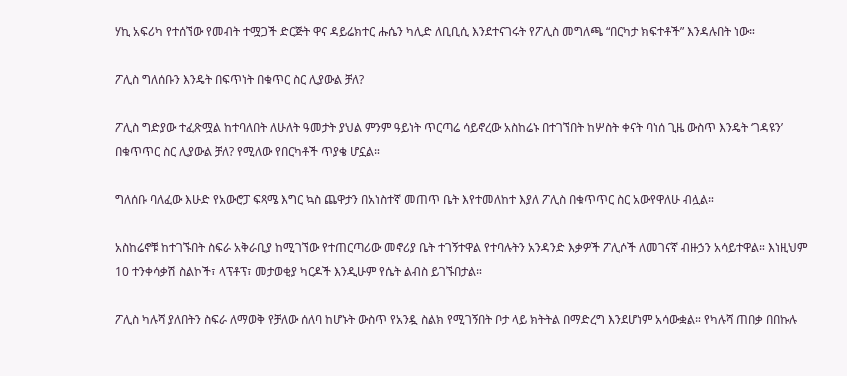ሃኪ አፍሪካ የተሰኘው የመብት ተሟጋች ድርጅት ዋና ዳይሬክተር ሑሴን ካሊድ ለቢቢሲ እንደተናገሩት የፖሊስ መግለጫ “በርካታ ክፍተቶች” እንዳሉበት ነው።

ፖሊስ ግለሰቡን እንዴት በፍጥነት በቁጥር ስር ሊያውል ቻለ?

ፖሊስ ግድያው ተፈጽሟል ከተባለበት ለሁለት ዓመታት ያህል ምንም ዓይነት ጥርጣሬ ሳይኖረው አስከሬኑ በተገኘበት ከሦስት ቀናት ባነሰ ጊዜ ውስጥ እንዴት ‘ገዳዩን’ በቁጥጥር ስር ሊያውል ቻለ? የሚለው የበርካቶች ጥያቄ ሆኗል።

ግለሰቡ ባለፈው እሁድ የአውሮፓ ፍጻሜ እግር ኳስ ጨዋታን በአነስተኛ መጠጥ ቤት እየተመለከተ እያለ ፖሊስ በቁጥጥር ስር አውየዋለሁ ብሏል።

አስከሬኖቹ ከተገኙበት ስፍራ አቅራቢያ ከሚገኘው የተጠርጣሪው መኖሪያ ቤት ተገኝተዋል የተባሉትን አንዳንድ እቃዎች ፖሊሶች ለመገናኛ ብዙኃን አሳይተዋል። እነዚህም 10 ተንቀሳቃሽ ስልኮች፣ ላፕቶፕ፣ መታወቂያ ካርዶች እንዲሁም የሴት ልብስ ይገኙበታል።

ፖሊስ ካሉሻ ያለበትን ስፍራ ለማወቅ የቻለው ሰለባ ከሆኑት ውስጥ የአንዷ ስልክ የሚገኝበት ቦታ ላይ ክትትል በማድረግ እንደሆነም አሳውቋል። የካሉሻ ጠበቃ በበኩሉ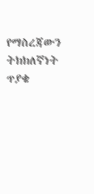የማስረጃውን ትክክለኛነት ጥያቄ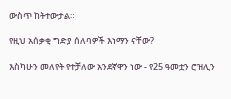ውስጥ ከትተውታል።

የዚህ አሰቃቂ ግድያ ሰለባዎች እነማን ናቸው?

እስካሁን መለየት የተቻለው አንደኛዋን ነው - የ25 ዓመቷን ሮዝሊን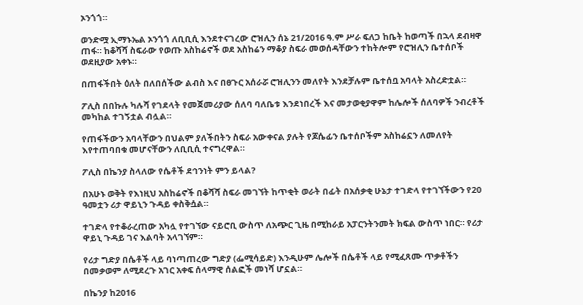ኦንጎጎ።

ወንድሟ ኢማኑኤል ኦንጎጎ ለቢቢሲ እንደተናገረው ሮዝሊን ሰኔ 21/2016 ዓ.ም ሥራ ፍለጋ ከቤት ከወጣች በኋላ ደብዛዋ ጠፋ። ከቆሻሻ ስፍራው የወጡ አስከሬኖች ወደ አስከሬን ማቆያ ስፍራ መወሰዳቸውን ተከትሎም የሮዝሊን ቤተሰቦች ወደዚያው አቀኑ።

በጠፋችበት ዕለት በለበሰችው ልብስ እና በፀጉር አሰራሯ ሮዝሊንን መለየት እንደቻሉም ቤተሰቧ አባላት አስረድቷል።

ፖሊስ በበኩሉ ካሉሻ የገደላት የመጀመሪያው ሰለባ ባለቤቱ እንደነበረች እና መታወቂያዋም ከሌሎች ሰለባዎች ንብረቶች መካከል ተገኝቷል ብሏል።

የጠፋችውን አባላቸውን በህልም ያለችበትን ስፍራ አውቀናል ያሉት የጆሴፊን ቤተሰቦችም አስከሬኗን ለመለየት እየተጠባበቁ መሆናቸውን ለቢቢሲ ተናግረዋል።

ፖሊስ በኬንያ ስላለው የሴቶች ደኅንነት ምን ይላል?

በአሁኑ ወቅት የእነዚህ አስከሬኖች በቆሻሻ ስፍራ መገኘት ከጥቂት ወራት በፊት በአሰቃቂ ሁኔታ ተገድላ የተገኘችውን የ20 ዓመቷን ሪታ ዋይኒን ጉዳይ ቀስቅሷል።

ተገድላ የተቆራረጠው አካሏ የተገኘው ናይሮቢ ውስጥ ለአጭር ጊዜ በሚከራይ አፓርንትንመት ክፍል ውስጥ ነበር። የሪታ ዋይኒ ጉዳይ ገና እልባት አላገኘም።

የሪታ ግድያ በሴቶች ላይ ባነጣጠረው ግድያ (ፌሚሳይድ) እንዲሁም ሌሎች በሴቶች ላይ የሚፈጸሙ ጥቃቶችን በመቃወም ለሚደረጉ አገር አቀፍ ሰላማዊ ሰልፎች መነሻ ሆኗል።

በኬንያ ከ2016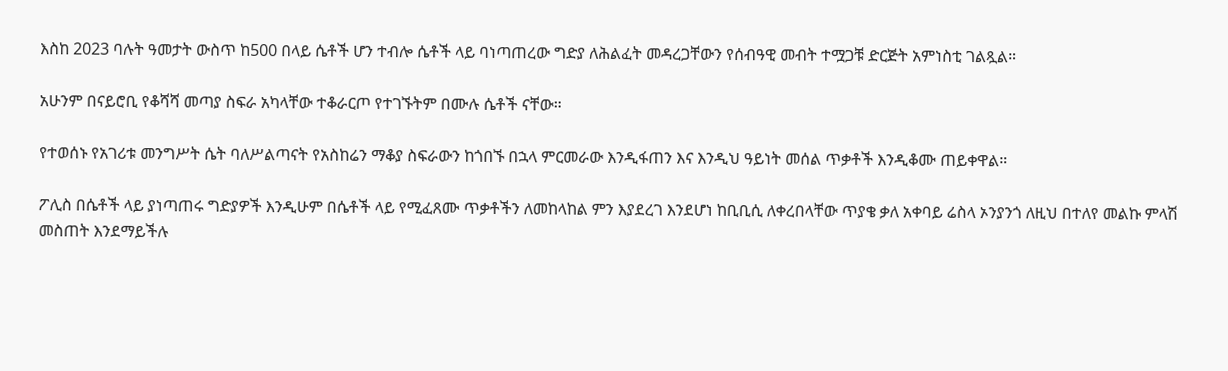እስከ 2023 ባሉት ዓመታት ውስጥ ከ500 በላይ ሴቶች ሆን ተብሎ ሴቶች ላይ ባነጣጠረው ግድያ ለሕልፈት መዳረጋቸውን የሰብዓዊ መብት ተሟጋቹ ድርጅት አምነስቲ ገልጿል።

አሁንም በናይሮቢ የቆሻሻ መጣያ ስፍራ አካላቸው ተቆራርጦ የተገኙትም በሙሉ ሴቶች ናቸው።

የተወሰኑ የአገሪቱ መንግሥት ሴት ባለሥልጣናት የአስከሬን ማቆያ ስፍራውን ከጎበኙ በኋላ ምርመራው እንዲፋጠን እና እንዲህ ዓይነት መሰል ጥቃቶች እንዲቆሙ ጠይቀዋል።

ፖሊስ በሴቶች ላይ ያነጣጠሩ ግድያዎች እንዲሁም በሴቶች ላይ የሚፈጸሙ ጥቃቶችን ለመከላከል ምን እያደረገ እንደሆነ ከቢቢሲ ለቀረበላቸው ጥያቄ ቃለ አቀባይ ሬስላ ኦንያንጎ ለዚህ በተለየ መልኩ ምላሽ መስጠት እንደማይችሉ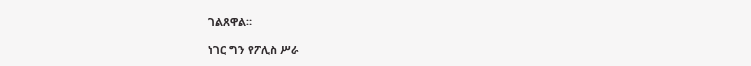ገልጸዋል።

ነገር ግን የፖሊስ ሥራ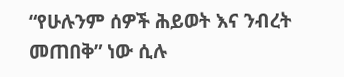“የሁሉንም ሰዎች ሕይወት እና ንብረት መጠበቅ” ነው ሲሉ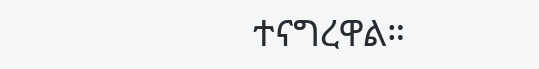ተናግረዋል።